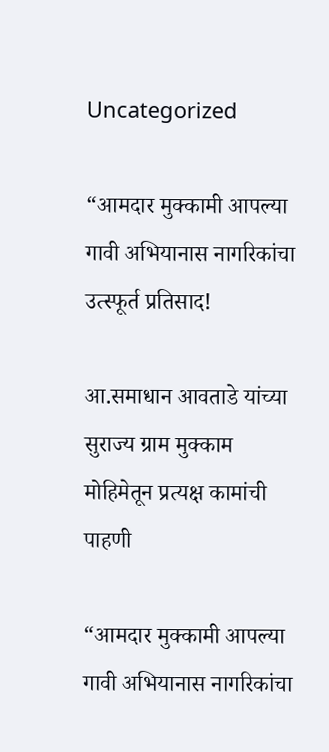Uncategorized

“आमदार मुक्कामी आपल्या गावी अभियानास नागरिकांचा उत्स्फूर्त प्रतिसाद!

आ.समाधान आवताडे यांच्या सुराज्य ग्राम मुक्काम मोहिमेतून प्रत्यक्ष कामांची पाहणी

“आमदार मुक्कामी आपल्या गावी अभियानास नागरिकांचा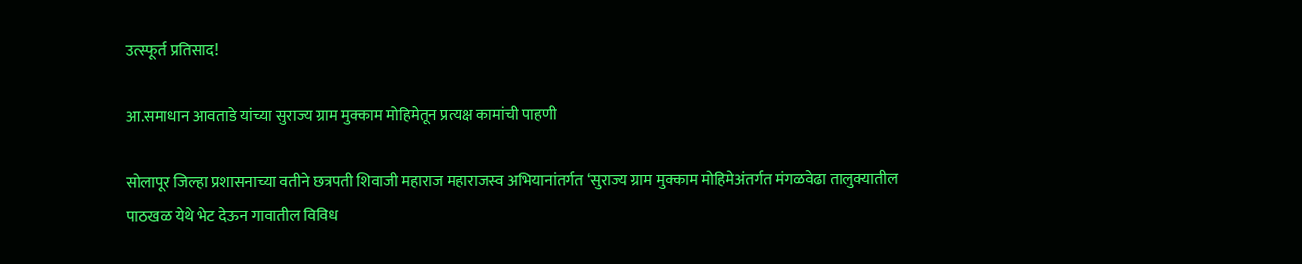उत्स्फूर्त प्रतिसाद!

आ.समाधान आवताडे यांच्या सुराज्य ग्राम मुक्काम मोहिमेतून प्रत्यक्ष कामांची पाहणी

सोलापूर जिल्हा प्रशासनाच्या वतीने छत्रपती शिवाजी महाराज महाराजस्व अभियानांतर्गत ‘सुराज्य ग्राम मुक्काम मोहिमेअंतर्गत मंगळवेढा तालुक्यातील पाठखळ येथे भेट देऊन गावातील विविध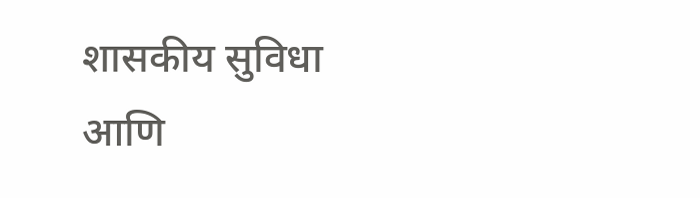शासकीय सुविधा आणि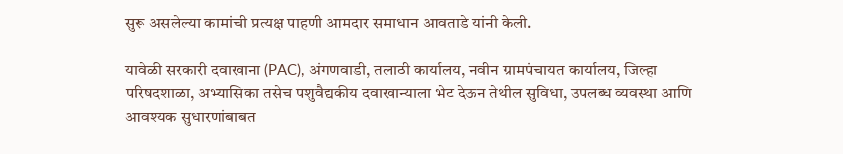सुरू असलेल्या कामांची प्रत्यक्ष पाहणी आमदार समाधान आवताडे यांनी केली.

यावेळी सरकारी दवाखाना (PAC), अंगणवाडी, तलाठी कार्यालय, नवीन ग्रामपंचायत कार्यालय, जिल्हा   परिषदशाळा, अभ्यासिका तसेच पशुवैद्यकीय दवाखान्याला भेट देऊन तेथील सुविधा, उपलब्ध व्यवस्था आणि आवश्यक सुधारणांबाबत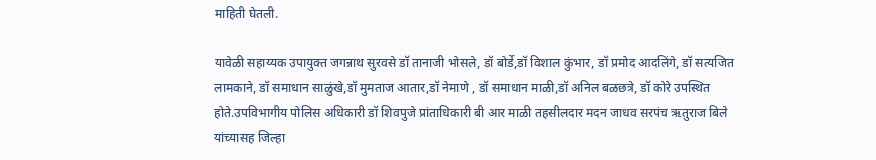माहिती घेतली.

यावेळी सहाय्यक उपायुक्त जगन्नाथ सुरवसे डॉ तानाजी भोसले, डॉ बोर्डे,डॉ विशाल कुंभार, डॉ प्रमोद आदलिंगे, डॉ सत्यजित लामकाने, डॉ समाधान साळुंखे,डॉ मुमताज आतार,डॉ नेमाणे , डॉ समाधान माळी,डॉ अनिल बळछत्रे, डॉ कोरे उपस्थित होते.उपविभागीय पोलिस अधिकारी डॉ शिवपुजे प्रांताधिकारी बी आर माळी तहसीलदार मदन जाधव सरपंच ऋतुराज बिले यांच्यासह जिल्हा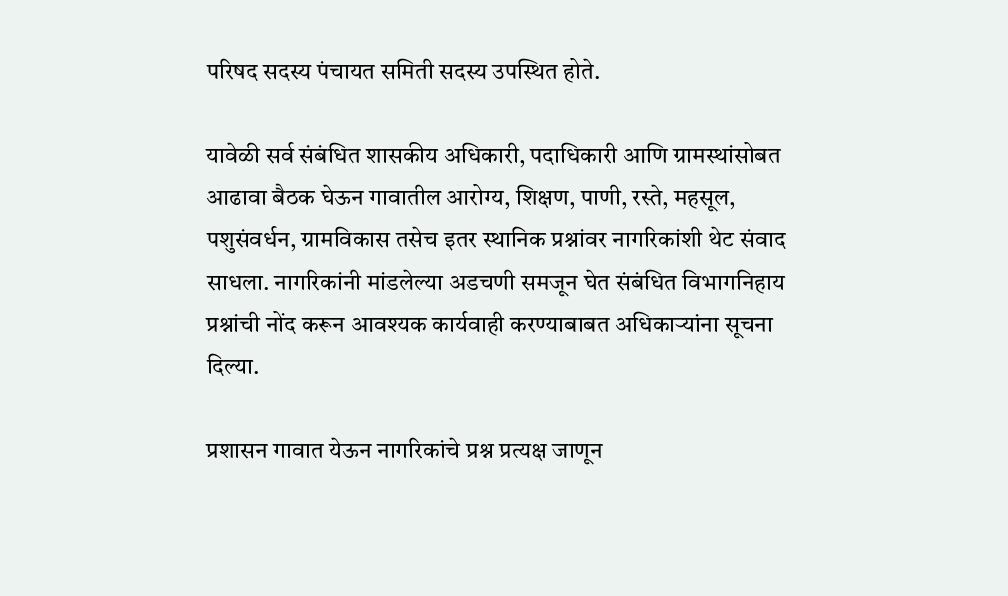परिषद सदस्य पंचायत समिती सदस्य उपस्थित होते.

यावेळी सर्व संबंधित शासकीय अधिकारी, पदाधिकारी आणि ग्रामस्थांसोबत आढावा बैठक घेऊन गावातील आरोग्य, शिक्षण, पाणी, रस्ते, महसूल, पशुसंवर्धन, ग्रामविकास तसेच इतर स्थानिक प्रश्नांवर नागरिकांशी थेट संवाद साधला. नागरिकांनी मांडलेल्या अडचणी समजून घेत संबंधित विभागनिहाय प्रश्नांची नोंद करून आवश्यक कार्यवाही करण्याबाबत अधिकाऱ्यांना सूचना दिल्या.

प्रशासन गावात येऊन नागरिकांचे प्रश्न प्रत्यक्ष जाणून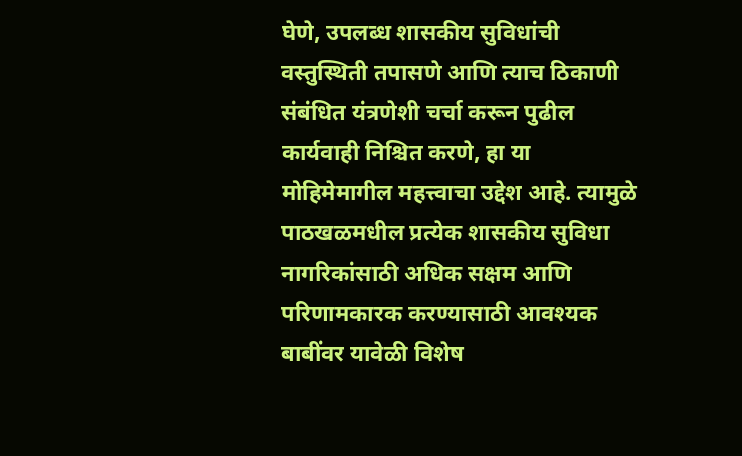घेणे, उपलब्ध शासकीय सुविधांची वस्तुस्थिती तपासणे आणि त्याच ठिकाणी संबंधित यंत्रणेशी चर्चा करून पुढील कार्यवाही निश्चित करणे, हा या मोहिमेमागील महत्त्वाचा उद्देश आहे. त्यामुळे पाठखळमधील प्रत्येक शासकीय सुविधा नागरिकांसाठी अधिक सक्षम आणि परिणामकारक करण्यासाठी आवश्यक बाबींवर यावेळी विशेष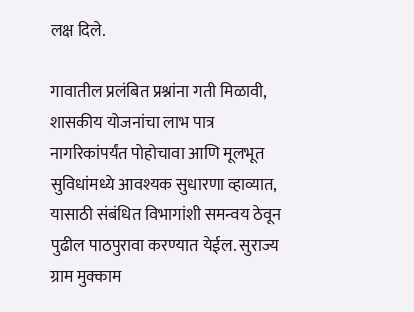लक्ष दिले.

गावातील प्रलंबित प्रश्नांना गती मिळावी, शासकीय योजनांचा लाभ पात्र नागरिकांपर्यंत पोहोचावा आणि मूलभूत सुविधांमध्ये आवश्यक सुधारणा व्हाव्यात, यासाठी संबंधित विभागांशी समन्वय ठेवून पुढील पाठपुरावा करण्यात येईल. सुराज्य ग्राम मुक्काम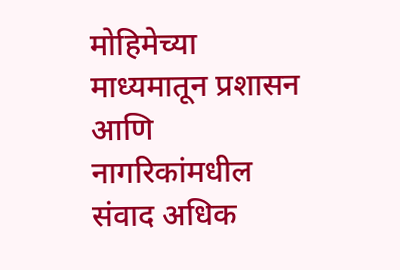मोहिमेच्या माध्यमातून प्रशासन आणि नागरिकांमधील संवाद अधिक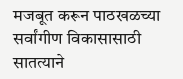मजबूत करून पाठखळच्या सर्वांगीण विकासासाठी सातत्याने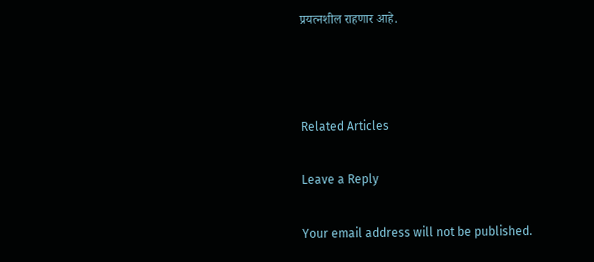प्रयत्नशील राहणार आहे.



Related Articles

Leave a Reply

Your email address will not be published.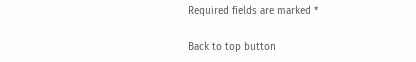Required fields are marked *

Back to top button